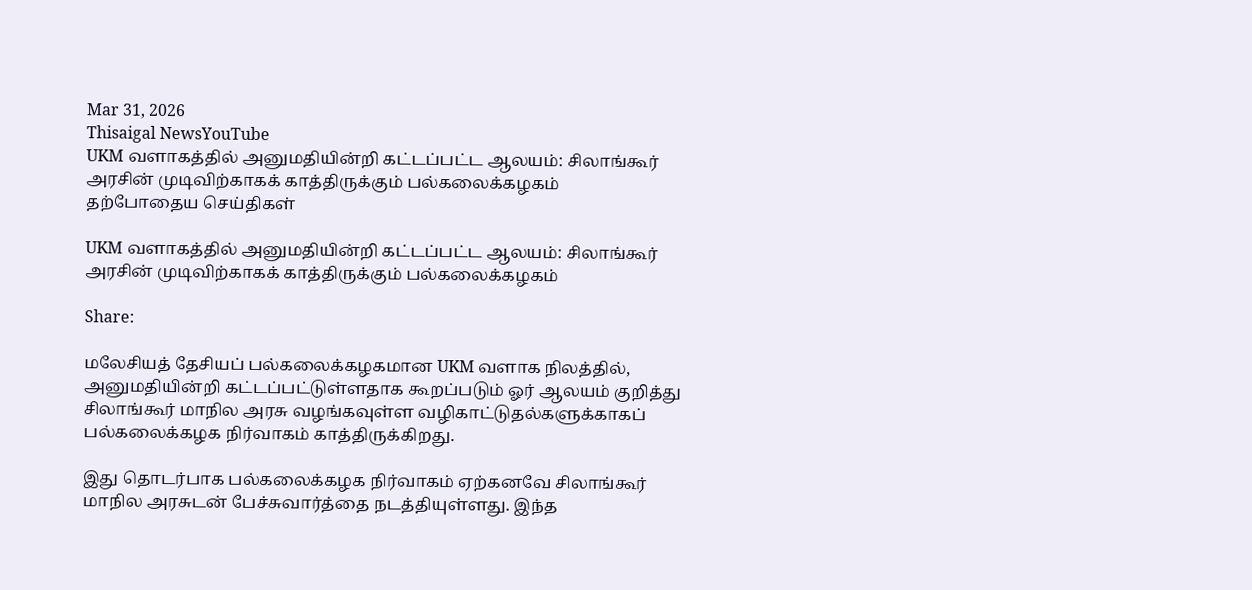Mar 31, 2026
Thisaigal NewsYouTube
UKM வளாகத்தில் அனுமதியின்றி கட்டப்பட்ட ஆலயம்: சிலாங்கூர் அரசின் முடிவிற்காகக் காத்திருக்கும் பல்கலைக்கழகம்
தற்போதைய செய்திகள்

UKM வளாகத்தில் அனுமதியின்றி கட்டப்பட்ட ஆலயம்: சிலாங்கூர் அரசின் முடிவிற்காகக் காத்திருக்கும் பல்கலைக்கழகம்

Share:

மலேசியத் தேசியப் பல்கலைக்கழகமான UKM வளாக நிலத்தில், அனுமதியின்றி கட்டப்பட்டுள்ளதாக கூறப்படும் ஓர் ஆலயம் குறித்து சிலாங்கூர் மாநில அரசு வழங்கவுள்ள வழிகாட்டுதல்களுக்காகப் பல்கலைக்கழக நிர்வாகம் காத்திருக்கிறது.

இது தொடர்பாக பல்கலைக்கழக நிர்வாகம் ஏற்கனவே சிலாங்கூர் மாநில அரசுடன் பேச்சுவார்த்தை நடத்தியுள்ளது. இந்த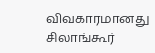விவகாரமானது சிலாங்கூர்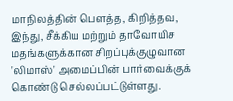மாநிலத்தின் பௌத்த, கிறித்தவ, இந்து, சீக்கிய மற்றும் தாவோயிச மதங்களுக்கான சிறப்புக்குழுவான 'லிமாஸ்' அமைப்பின் பார்வைக்குக் கொண்டு செல்லப்பட்டுள்ளது.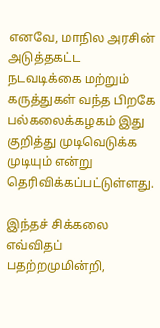எனவே, மாநில அரசின் அடுத்தகட்ட நடவடிக்கை மற்றும் கருத்துகள் வந்த பிறகே பல்கலைக்கழகம் இது குறித்து முடிவெடுக்க முடியும் என்று தெரிவிக்கப்பட்டுள்ளது.

இந்தச் சிக்கலை எவ்விதப் பதற்றமுமின்றி,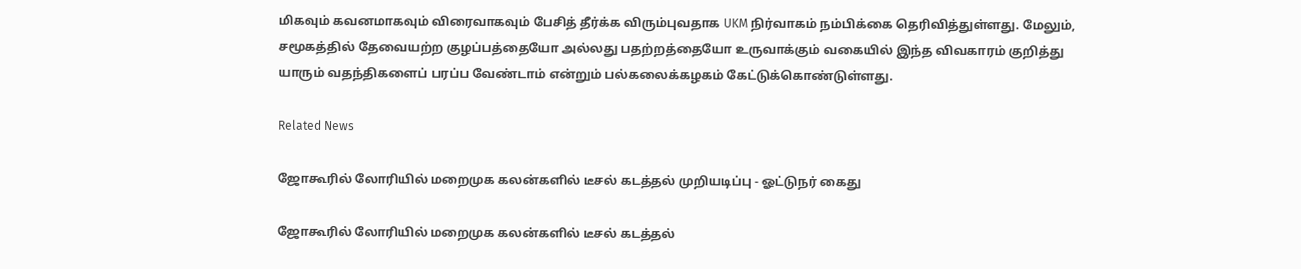மிகவும் கவனமாகவும் விரைவாகவும் பேசித் தீர்க்க விரும்புவதாக UKM நிர்வாகம் நம்பிக்கை தெரிவித்துள்ளது. மேலும், சமூகத்தில் தேவையற்ற குழப்பத்தையோ அல்லது பதற்றத்தையோ உருவாக்கும் வகையில் இந்த விவகாரம் குறித்து யாரும் வதந்திகளைப் பரப்ப வேண்டாம் என்றும் பல்கலைக்கழகம் கேட்டுக்கொண்டுள்ளது.

Related News

ஜோகூரில் லோரியில் மறைமுக கலன்களில் டீசல் கடத்தல் முறியடிப்பு - ஓட்டுநர் கைது

ஜோகூரில் லோரியில் மறைமுக கலன்களில் டீசல் கடத்தல்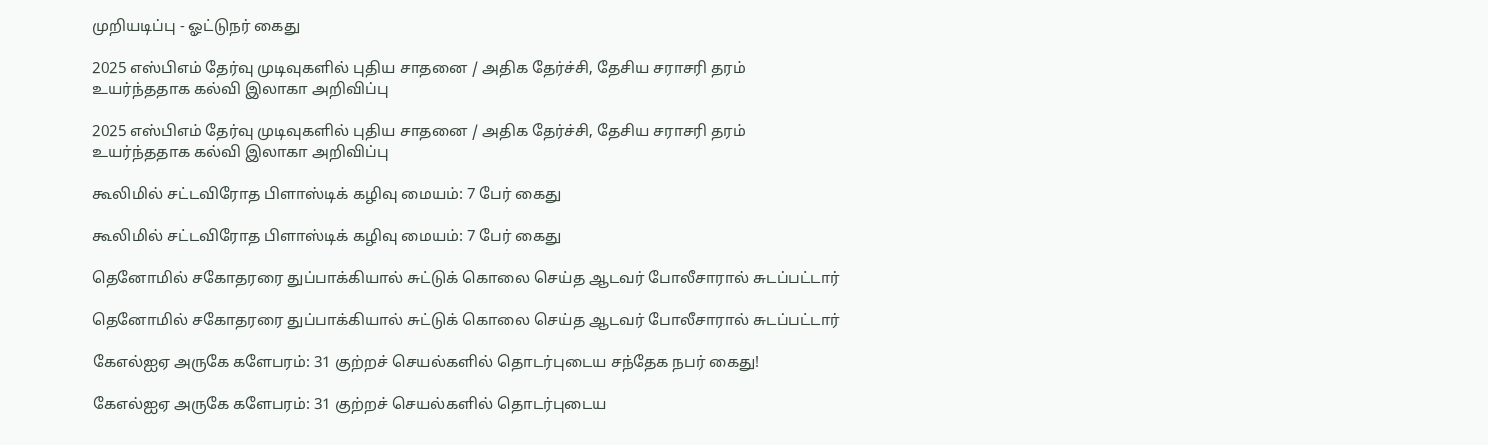முறியடிப்பு - ஓட்டுநர் கைது

2025 எஸ்பிஎம் தேர்வு முடிவுகளில் புதிய சாதனை / அதிக தேர்ச்சி, தேசிய சராசரி தரம் உயர்ந்ததாக கல்வி இலாகா அறிவிப்பு

2025 எஸ்பிஎம் தேர்வு முடிவுகளில் புதிய சாதனை / அதிக தேர்ச்சி, தேசிய சராசரி தரம் உயர்ந்ததாக கல்வி இலாகா அறிவிப்பு

கூலிமில் சட்டவிரோத பிளாஸ்டிக் கழிவு மையம்: 7 பேர் கைது

கூலிமில் சட்டவிரோத பிளாஸ்டிக் கழிவு மையம்: 7 பேர் கைது

தெனோமில் சகோதரரை துப்பாக்கியால் சுட்டுக் கொலை செய்த ஆடவர் போலீசாரால் சுடப்பட்டார்

தெனோமில் சகோதரரை துப்பாக்கியால் சுட்டுக் கொலை செய்த ஆடவர் போலீசாரால் சுடப்பட்டார்

கேஎல்ஐஏ அருகே களேபரம்: 31 குற்றச் செயல்களில் தொடர்புடைய சந்தேக நபர் கைது!

கேஎல்ஐஏ அருகே களேபரம்: 31 குற்றச் செயல்களில் தொடர்புடைய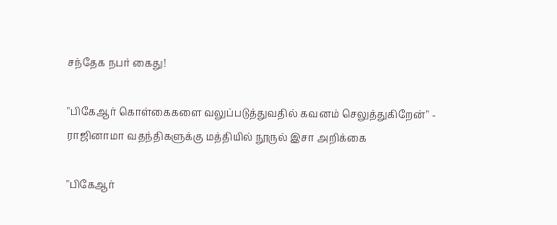சந்தேக நபர் கைது!

"பிகேஆர் கொள்கைகளை வலுப்படுத்துவதில் கவனம் செலுத்துகிறேன்" - ராஜினாமா வதந்திகளுக்கு மத்தியில் நூருல் இசா அறிக்கை

"பிகேஆர்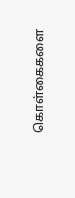கொள்கைகளை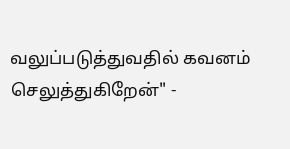வலுப்படுத்துவதில் கவனம் செலுத்துகிறேன்" -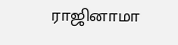ராஜினாமா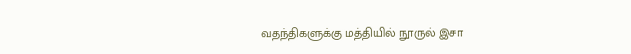வதந்திகளுக்கு மத்தியில் நூருல் இசா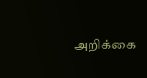அறிக்கை